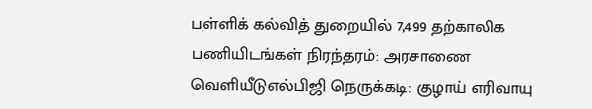பள்ளிக் கல்வித் துறையில் 7,499 தற்காலிக பணியிடங்கள் நிரந்தரம்: அரசாணை வெளியீடுஎல்பிஜி நெருக்கடி: குழாய் எரிவாயு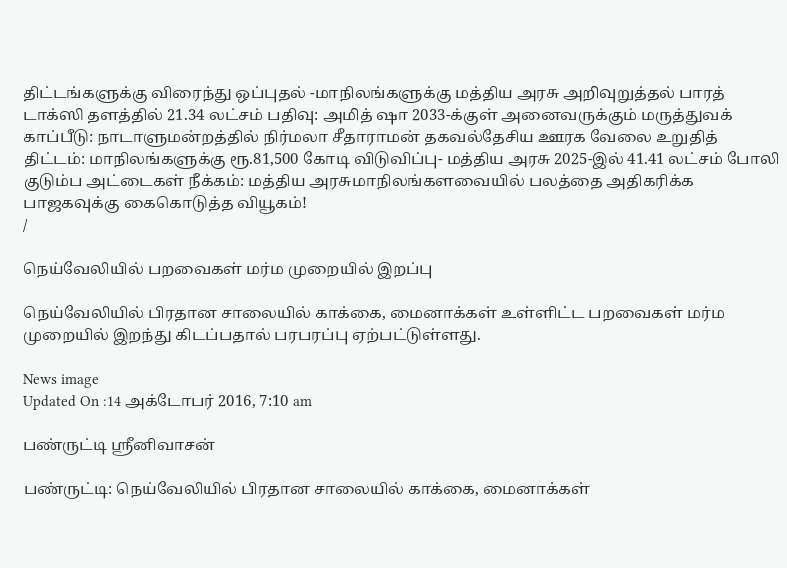திட்டங்களுக்கு விரைந்து ஒப்புதல் -மாநிலங்களுக்கு மத்திய அரசு அறிவுறுத்தல் பாரத் டாக்ஸி தளத்தில் 21.34 லட்சம் பதிவு: அமித் ஷா 2033-க்குள் அனைவருக்கும் மருத்துவக் காப்பீடு: நாடாளுமன்றத்தில் நிர்மலா சீதாராமன் தகவல்தேசிய ஊரக வேலை உறுதித் திட்டம்: மாநிலங்களுக்கு ரூ.81,500 கோடி விடுவிப்பு- மத்திய அரசு 2025-இல் 41.41 லட்சம் போலி குடும்ப அட்டைகள் நீக்கம்: மத்திய அரசுமாநிலங்களவையில் பலத்தை அதிகரிக்க பாஜகவுக்கு கைகொடுத்த வியூகம்!
/

நெய்வேலியில் பறவைகள் மர்ம முறையில் இறப்பு

நெய்வேலியில் பிரதான சாலையில் காக்கை, மைனாக்கள் உள்ளிட்ட பறவைகள் மர்ம முறையில் இறந்து கிடப்பதால் பரபரப்பு ஏற்பட்டுள்ளது.

News image
Updated On :14 அக்டோபர் 2016, 7:10 am

பண்ருட்டி ஸ்ரீனிவாசன்

பண்ருட்டி: நெய்வேலியில் பிரதான சாலையில் காக்கை, மைனாக்கள்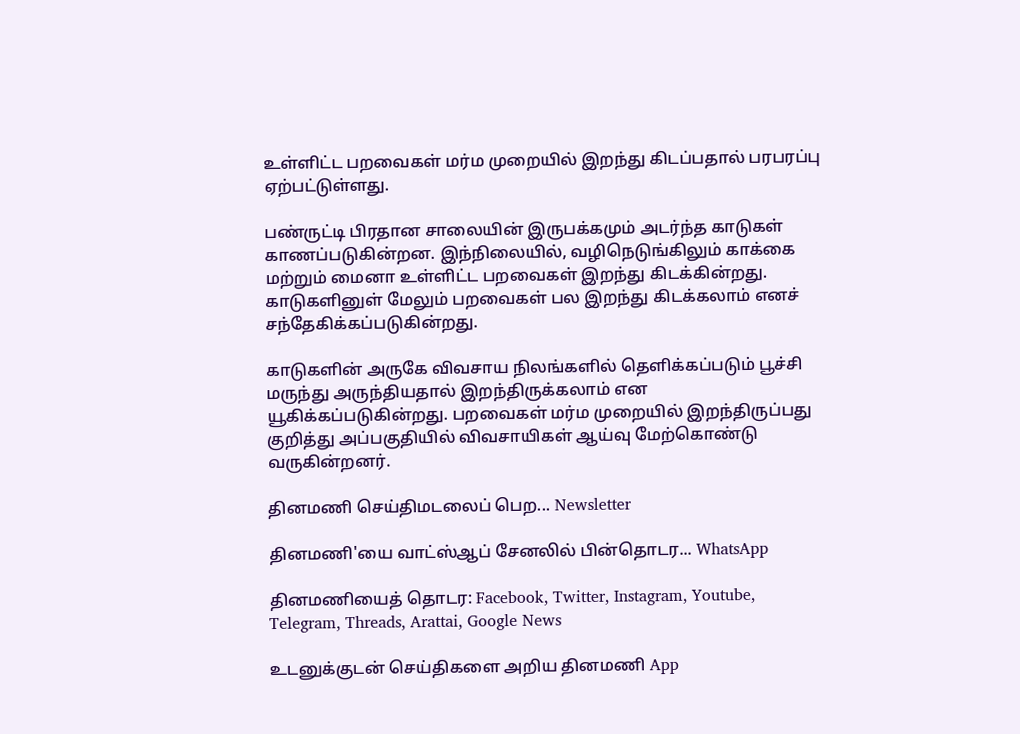உள்ளிட்ட பறவைகள் மர்ம முறையில் இறந்து கிடப்பதால் பரபரப்பு ஏற்பட்டுள்ளது.

பண்ருட்டி பிரதான சாலையின் இருபக்கமும் அடர்ந்த காடுகள் காணப்படுகின்றன. இந்நிலையில், வழிநெடுங்கிலும் காக்கை மற்றும் மைனா உள்ளிட்ட பறவைகள் இறந்து கிடக்கின்றது. காடுகளினுள் மேலும் பறவைகள் பல இறந்து கிடக்கலாம் எனச் சந்தேகிக்கப்படுகின்றது.

காடுகளின் அருகே விவசாய நிலங்களில் தெளிக்கப்படும் பூச்சி மருந்து அருந்தியதால் இறந்திருக்கலாம் என யூகிக்கப்படுகின்றது. பறவைகள் மர்ம முறையில் இறந்திருப்பது குறித்து அப்பகுதியில் விவசாயிகள் ஆய்வு மேற்கொண்டு வருகின்றனர்.

தினமணி செய்திமடலைப் பெற... Newsletter

தினமணி'யை வாட்ஸ்ஆப் சேனலில் பின்தொடர... WhatsApp

தினமணியைத் தொடர: Facebook, Twitter, Instagram, Youtube, Telegram, Threads, Arattai, Google News

உடனுக்குடன் செய்திகளை அறிய தினமணி App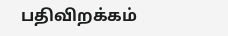பதிவிறக்கம்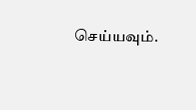செய்யவும்.